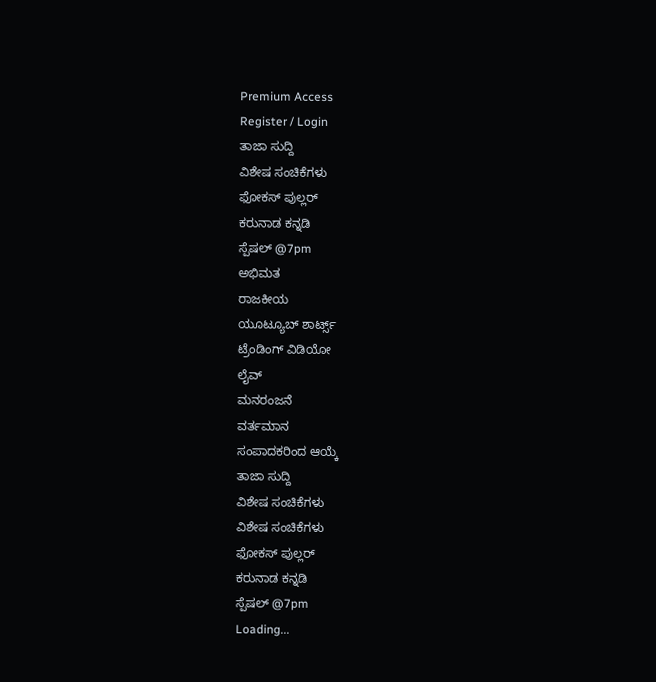Premium Access
Register / Login
ತಾಜಾ ಸುದ್ದಿ
ವಿಶೇಷ ಸಂಚಿಕೆಗಳು
ಫೋಕಸ್ ಪುಲ್ಲರ್
ಕರುನಾಡ ಕನ್ನಡಿ
ಸ್ಪೆಷಲ್ @7pm
ಅಭಿಮತ
ರಾಜಕೀಯ
ಯೂಟ್ಯೂಬ್ ಶಾರ್ಟ್ಸ್
ಟ್ರೆಂಡಿಂಗ್ ವಿಡಿಯೋ
ಲೈವ್
ಮನರಂಜನೆ
ವರ್ತಮಾನ
ಸಂಪಾದಕರಿಂದ ಆಯ್ಕೆ
ತಾಜಾ ಸುದ್ದಿ
ವಿಶೇಷ ಸಂಚಿಕೆಗಳು
ವಿಶೇಷ ಸಂಚಿಕೆಗಳು
ಫೋಕಸ್ ಪುಲ್ಲರ್
ಕರುನಾಡ ಕನ್ನಡಿ
ಸ್ಪೆಷಲ್ @7pm
Loading...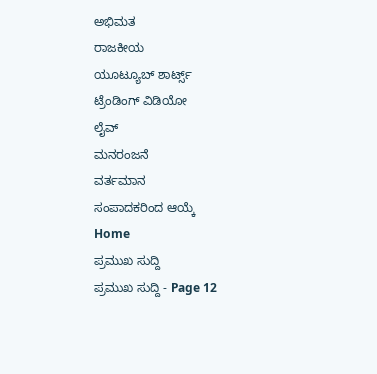ಅಭಿಮತ
ರಾಜಕೀಯ
ಯೂಟ್ಯೂಬ್ ಶಾರ್ಟ್ಸ್
ಟ್ರೆಂಡಿಂಗ್ ವಿಡಿಯೋ
ಲೈವ್
ಮನರಂಜನೆ
ವರ್ತಮಾನ
ಸಂಪಾದಕರಿಂದ ಆಯ್ಕೆ
Home
ಪ್ರಮುಖ ಸುದ್ದಿ
ಪ್ರಮುಖ ಸುದ್ದಿ - Page 12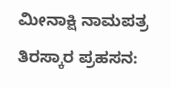ಮೀನಾಕ್ಷಿ ನಾಮಪತ್ರ ತಿರಸ್ಕಾರ ಪ್ರಹಸನ: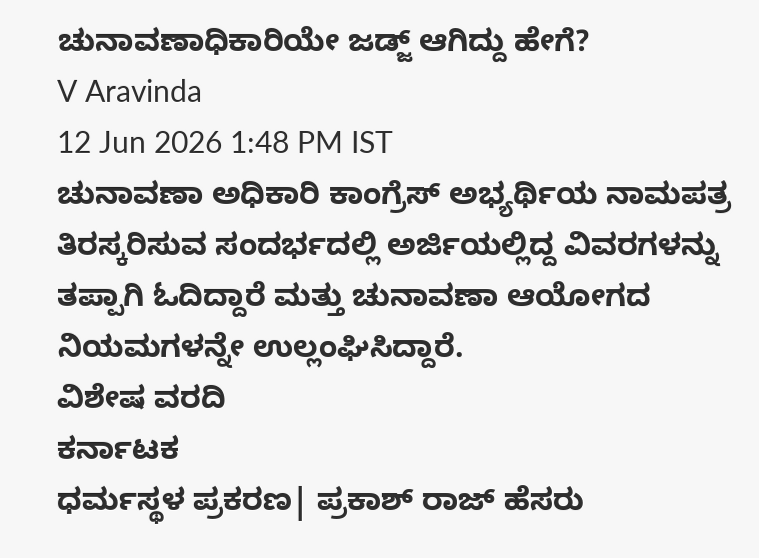ಚುನಾವಣಾಧಿಕಾರಿಯೇ ಜಡ್ಜ್ ಆಗಿದ್ದು ಹೇಗೆ?
V Aravinda
12 Jun 2026 1:48 PM IST
ಚುನಾವಣಾ ಅಧಿಕಾರಿ ಕಾಂಗ್ರೆಸ್ ಅಭ್ಯರ್ಥಿಯ ನಾಮಪತ್ರ ತಿರಸ್ಕರಿಸುವ ಸಂದರ್ಭದಲ್ಲಿ ಅರ್ಜಿಯಲ್ಲಿದ್ದ ವಿವರಗಳನ್ನು ತಪ್ಪಾಗಿ ಓದಿದ್ದಾರೆ ಮತ್ತು ಚುನಾವಣಾ ಆಯೋಗದ ನಿಯಮಗಳನ್ನೇ ಉಲ್ಲಂಘಿಸಿದ್ದಾರೆ.
ವಿಶೇಷ ವರದಿ
ಕರ್ನಾಟಕ
ಧರ್ಮಸ್ಥಳ ಪ್ರಕರಣ| ಪ್ರಕಾಶ್ ರಾಜ್ ಹೆಸರು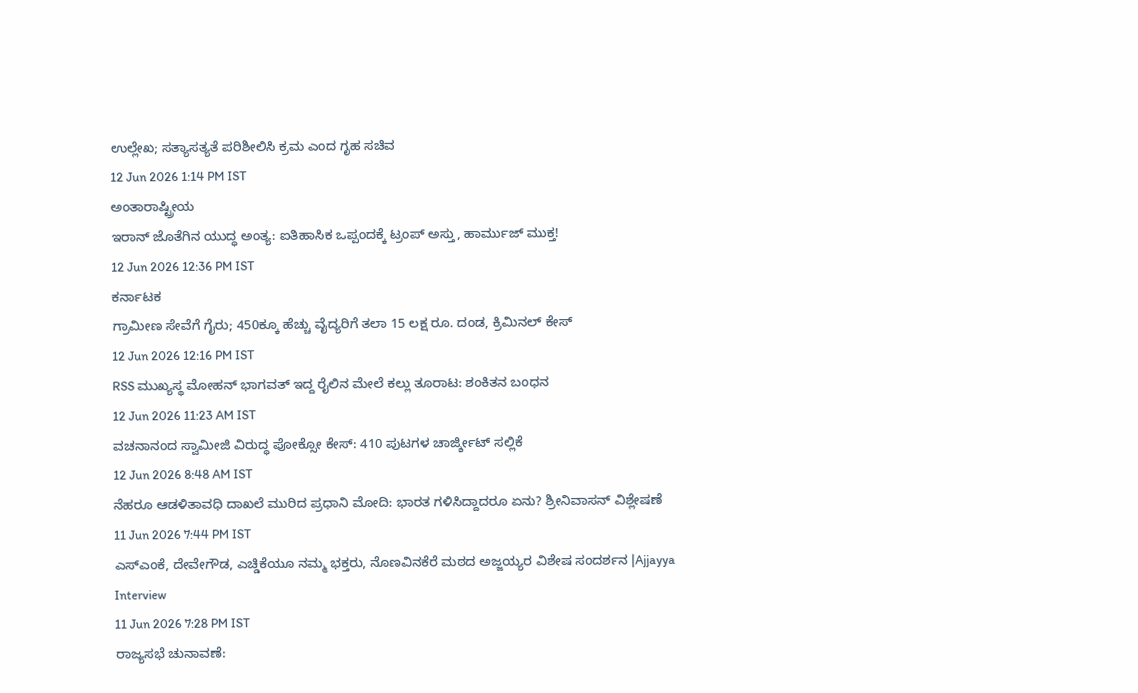ಉಲ್ಲೇಖ; ಸತ್ಯಾಸತ್ಯತೆ ಪರಿಶೀಲಿಸಿ ಕ್ರಮ ಎಂದ ಗೃಹ ಸಚಿವ
12 Jun 2026 1:14 PM IST
ಅಂತಾರಾಷ್ಟ್ರೀಯ
ಇರಾನ್ ಜೊತೆಗಿನ ಯುದ್ಧ ಅಂತ್ಯ: ಐತಿಹಾಸಿಕ ಒಪ್ಪಂದಕ್ಕೆ ಟ್ರಂಪ್ ಅಸ್ತು, ಹಾರ್ಮುಜ್ ಮುಕ್ತ!
12 Jun 2026 12:36 PM IST
ಕರ್ನಾಟಕ
ಗ್ರಾಮೀಣ ಸೇವೆಗೆ ಗೈರು; 450ಕ್ಕೂ ಹೆಚ್ಚು ವೈದ್ಯರಿಗೆ ತಲಾ 15 ಲಕ್ಷ ರೂ. ದಂಡ, ಕ್ರಿಮಿನಲ್ ಕೇಸ್
12 Jun 2026 12:16 PM IST
RSS ಮುಖ್ಯಸ್ಥ ಮೋಹನ್ ಭಾಗವತ್ ಇದ್ದ ರೈಲಿನ ಮೇಲೆ ಕಲ್ಲು ತೂರಾಟ: ಶಂಕಿತನ ಬಂಧನ
12 Jun 2026 11:23 AM IST
ವಚನಾನಂದ ಸ್ವಾಮೀಜಿ ವಿರುದ್ಧ ಪೋಕ್ಸೋ ಕೇಸ್: 410 ಪುಟಗಳ ಚಾರ್ಜ್ಶೀಟ್ ಸಲ್ಲಿಕೆ
12 Jun 2026 8:48 AM IST
ನೆಹರೂ ಆಡಳಿತಾವಧಿ ದಾಖಲೆ ಮುರಿದ ಪ್ರಧಾನಿ ಮೋದಿ: ಭಾರತ ಗಳಿಸಿದ್ದಾದರೂ ಏನು? ಶ್ರೀನಿವಾಸನ್ ವಿಶ್ಲೇಷಣೆ
11 Jun 2026 7:44 PM IST
ಎಸ್ಎಂಕೆ, ದೇವೇಗೌಡ, ಎಚ್ಡಿಕೆಯೂ ನಮ್ಮ ಭಕ್ತರು, ನೊಣವಿನಕೆರೆ ಮಠದ ಅಜ್ಜಯ್ಯರ ವಿಶೇಷ ಸಂದರ್ಶನ |Ajjayya Interview
11 Jun 2026 7:28 PM IST
ರಾಜ್ಯಸಭೆ ಚುನಾವಣೆ: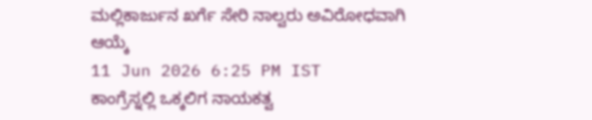ಮಲ್ಲಿಕಾರ್ಜುನ ಖರ್ಗೆ ಸೇರಿ ನಾಲ್ವರು ಅವಿರೋಧವಾಗಿ ಆಯ್ಕೆ
11 Jun 2026 6:25 PM IST
ಕಾಂಗ್ರೆಸ್ನಲ್ಲಿ ಒಕ್ಕಲಿಗ ನಾಯಕತ್ವ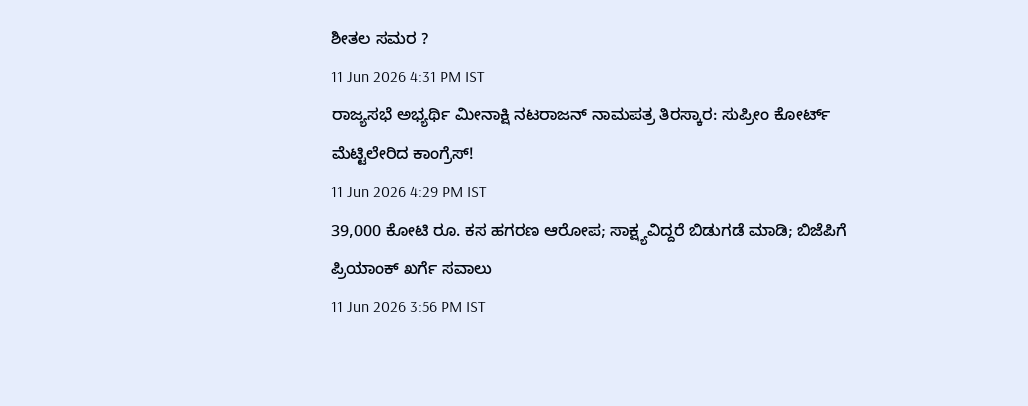ಶೀತಲ ಸಮರ ?
11 Jun 2026 4:31 PM IST
ರಾಜ್ಯಸಭೆ ಅಭ್ಯರ್ಥಿ ಮೀನಾಕ್ಷಿ ನಟರಾಜನ್ ನಾಮಪತ್ರ ತಿರಸ್ಕಾರ: ಸುಪ್ರೀಂ ಕೋರ್ಟ್ ಮೆಟ್ಟಿಲೇರಿದ ಕಾಂಗ್ರೆಸ್!
11 Jun 2026 4:29 PM IST
39,000 ಕೋಟಿ ರೂ. ಕಸ ಹಗರಣ ಆರೋಪ; ಸಾಕ್ಷ್ಯವಿದ್ದರೆ ಬಿಡುಗಡೆ ಮಾಡಿ; ಬಿಜೆಪಿಗೆ ಪ್ರಿಯಾಂಕ್ ಖರ್ಗೆ ಸವಾಲು
11 Jun 2026 3:56 PM IST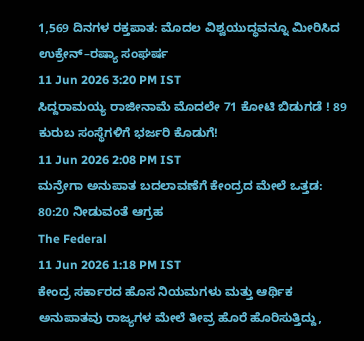1,569 ದಿನಗಳ ರಕ್ತಪಾತ: ಮೊದಲ ವಿಶ್ವಯುದ್ಧವನ್ನೂ ಮೀರಿಸಿದ ಉಕ್ರೇನ್–ರಷ್ಯಾ ಸಂಘರ್ಷ
11 Jun 2026 3:20 PM IST
ಸಿದ್ದರಾಮಯ್ಯ ರಾಜೀನಾಮೆ ಮೊದಲೇ 71 ಕೋಟಿ ಬಿಡುಗಡೆ ! 89 ಕುರುಬ ಸಂಸ್ಥೆಗಳಿಗೆ ಭರ್ಜರಿ ಕೊಡುಗೆ!
11 Jun 2026 2:08 PM IST
ಮನ್ರೇಗಾ ಅನುಪಾತ ಬದಲಾವಣೆಗೆ ಕೇಂದ್ರದ ಮೇಲೆ ಒತ್ತಡ: 80:20 ನೀಡುವಂತೆ ಆಗ್ರಹ
The Federal
11 Jun 2026 1:18 PM IST
ಕೇಂದ್ರ ಸರ್ಕಾರದ ಹೊಸ ನಿಯಮಗಳು ಮತ್ತು ಆರ್ಥಿಕ ಅನುಪಾತವು ರಾಜ್ಯಗಳ ಮೇಲೆ ತೀವ್ರ ಹೊರೆ ಹೊರಿಸುತ್ತಿದ್ದು,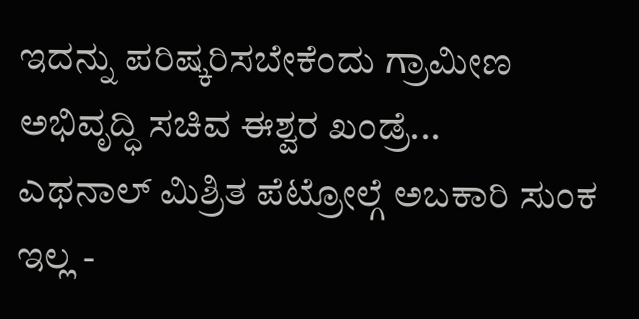ಇದನ್ನು ಪರಿಷ್ಕರಿಸಬೇಕೆಂದು ಗ್ರಾಮೀಣ ಅಭಿವೃದ್ಧಿ ಸಚಿವ ಈಶ್ವರ ಖಂಡ್ರೆ...
ಎಥನಾಲ್ ಮಿಶ್ರಿತ ಪೆಟ್ರೋಲ್ಗೆ ಅಬಕಾರಿ ಸುಂಕ ಇಲ್ಲ -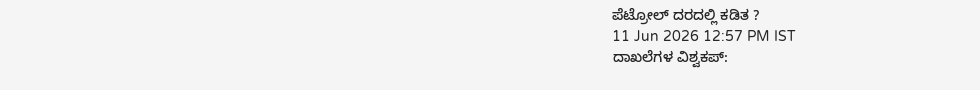ಪೆಟ್ರೋಲ್ ದರದಲ್ಲಿ ಕಡಿತ ?
11 Jun 2026 12:57 PM IST
ದಾಖಲೆಗಳ ವಿಶ್ವಕಪ್: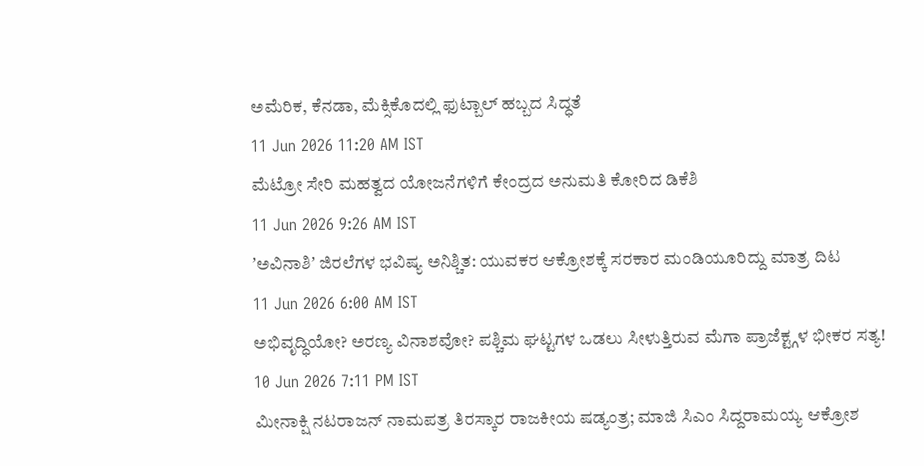ಅಮೆರಿಕ, ಕೆನಡಾ, ಮೆಕ್ಸಿಕೊದಲ್ಲಿ ಫುಟ್ಬಾಲ್ ಹಬ್ಬದ ಸಿದ್ಧತೆ
11 Jun 2026 11:20 AM IST
ಮೆಟ್ರೋ ಸೇರಿ ಮಹತ್ವದ ಯೋಜನೆಗಳಿಗೆ ಕೇಂದ್ರದ ಅನುಮತಿ ಕೋರಿದ ಡಿಕೆಶಿ
11 Jun 2026 9:26 AM IST
ʼಅವಿನಾಶಿʼ ಜಿರಲೆಗಳ ಭವಿಷ್ಯ ಅನಿಶ್ಚಿತ: ಯುವಕರ ಆಕ್ರೋಶಕ್ಕೆ ಸರಕಾರ ಮಂಡಿಯೂರಿದ್ದು ಮಾತ್ರ ದಿಟ
11 Jun 2026 6:00 AM IST
ಅಭಿವೃದ್ಧಿಯೋ? ಅರಣ್ಯ ವಿನಾಶವೋ? ಪಶ್ಚಿಮ ಘಟ್ಟಗಳ ಒಡಲು ಸೀಳುತ್ತಿರುವ ಮೆಗಾ ಪ್ರಾಜೆಕ್ಟ್ಗಳ ಭೀಕರ ಸತ್ಯ!
10 Jun 2026 7:11 PM IST
ಮೀನಾಕ್ಷಿ ನಟರಾಜನ್ ನಾಮಪತ್ರ ತಿರಸ್ಕಾರ ರಾಜಕೀಯ ಷಡ್ಯಂತ್ರ; ಮಾಜಿ ಸಿಎಂ ಸಿದ್ದರಾಮಯ್ಯ ಆಕ್ರೋಶ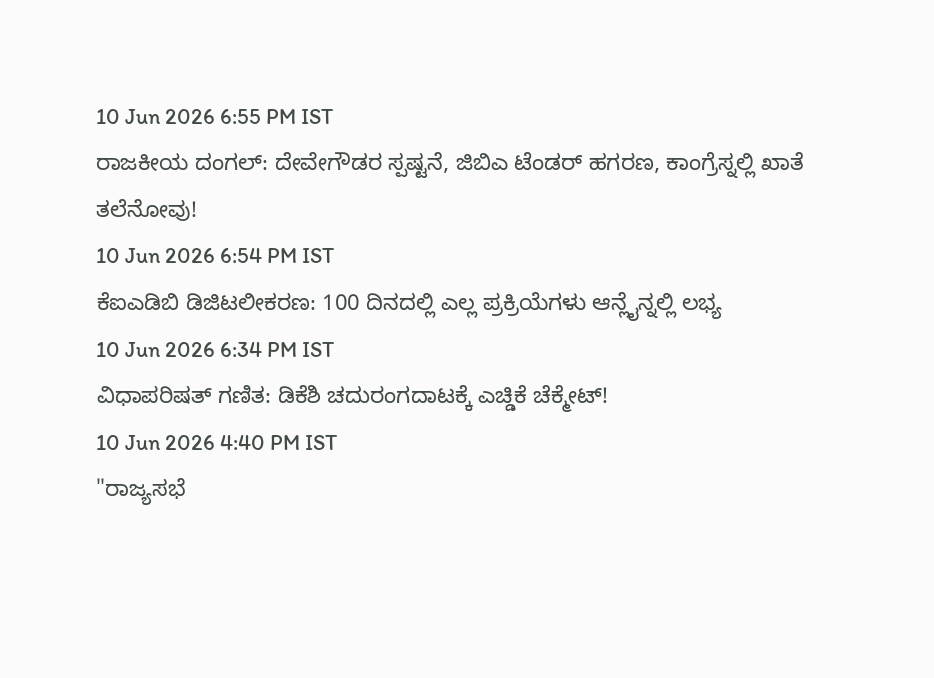10 Jun 2026 6:55 PM IST
ರಾಜಕೀಯ ದಂಗಲ್: ದೇವೇಗೌಡರ ಸ್ಪಷ್ಟನೆ, ಜಿಬಿಎ ಟೆಂಡರ್ ಹಗರಣ, ಕಾಂಗ್ರೆಸ್ನಲ್ಲಿ ಖಾತೆ ತಲೆನೋವು!
10 Jun 2026 6:54 PM IST
ಕೆಐಎಡಿಬಿ ಡಿಜಿಟಲೀಕರಣ: 100 ದಿನದಲ್ಲಿ ಎಲ್ಲ ಪ್ರಕ್ರಿಯೆಗಳು ಆನ್ಲೈನ್ನಲ್ಲಿ ಲಭ್ಯ
10 Jun 2026 6:34 PM IST
ವಿಧಾಪರಿಷತ್ ಗಣಿತ: ಡಿಕೆಶಿ ಚದುರಂಗದಾಟಕ್ಕೆ ಎಚ್ಡಿಕೆ ಚೆಕ್ಮೇಟ್!
10 Jun 2026 4:40 PM IST
"ರಾಜ್ಯಸಭೆ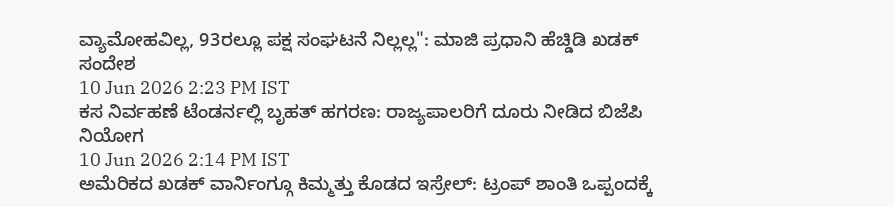ವ್ಯಾಮೋಹವಿಲ್ಲ, 93ರಲ್ಲೂ ಪಕ್ಷ ಸಂಘಟನೆ ನಿಲ್ಲಲ್ಲ": ಮಾಜಿ ಪ್ರಧಾನಿ ಹೆಚ್ಡಿಡಿ ಖಡಕ್ ಸಂದೇಶ
10 Jun 2026 2:23 PM IST
ಕಸ ನಿರ್ವಹಣೆ ಟೆಂಡರ್ನಲ್ಲಿ ಬೃಹತ್ ಹಗರಣ: ರಾಜ್ಯಪಾಲರಿಗೆ ದೂರು ನೀಡಿದ ಬಿಜೆಪಿ ನಿಯೋಗ
10 Jun 2026 2:14 PM IST
ಅಮೆರಿಕದ ಖಡಕ್ ವಾರ್ನಿಂಗ್ಗೂ ಕಿಮ್ಮತ್ತು ಕೊಡದ ಇಸ್ರೇಲ್: ಟ್ರಂಪ್ ಶಾಂತಿ ಒಪ್ಪಂದಕ್ಕೆ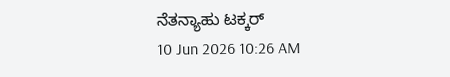ನೆತನ್ಯಾಹು ಟಕ್ಕರ್
10 Jun 2026 10:26 AM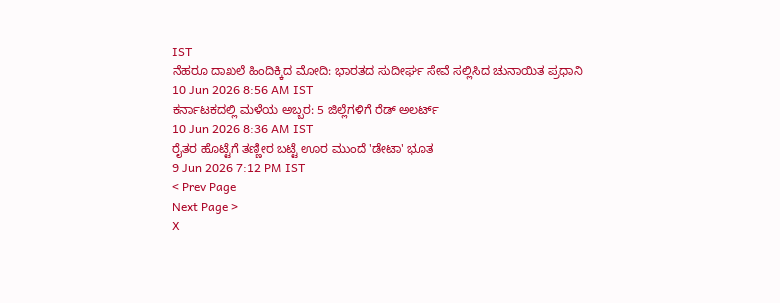IST
ನೆಹರೂ ದಾಖಲೆ ಹಿಂದಿಕ್ಕಿದ ಮೋದಿ: ಭಾರತದ ಸುದೀರ್ಘ ಸೇವೆ ಸಲ್ಲಿಸಿದ ಚುನಾಯಿತ ಪ್ರಧಾನಿ
10 Jun 2026 8:56 AM IST
ಕರ್ನಾಟಕದಲ್ಲಿ ಮಳೆಯ ಅಬ್ಬರ: 5 ಜಿಲ್ಲೆಗಳಿಗೆ ರೆಡ್ ಅಲರ್ಟ್
10 Jun 2026 8:36 AM IST
ರೈತರ ಹೊಟ್ಟೆಗೆ ತಣ್ಣೀರ ಬಟ್ಟೆ ಊರ ಮುಂದೆ 'ಡೇಟಾ' ಭೂತ
9 Jun 2026 7:12 PM IST
< Prev Page
Next Page >
X